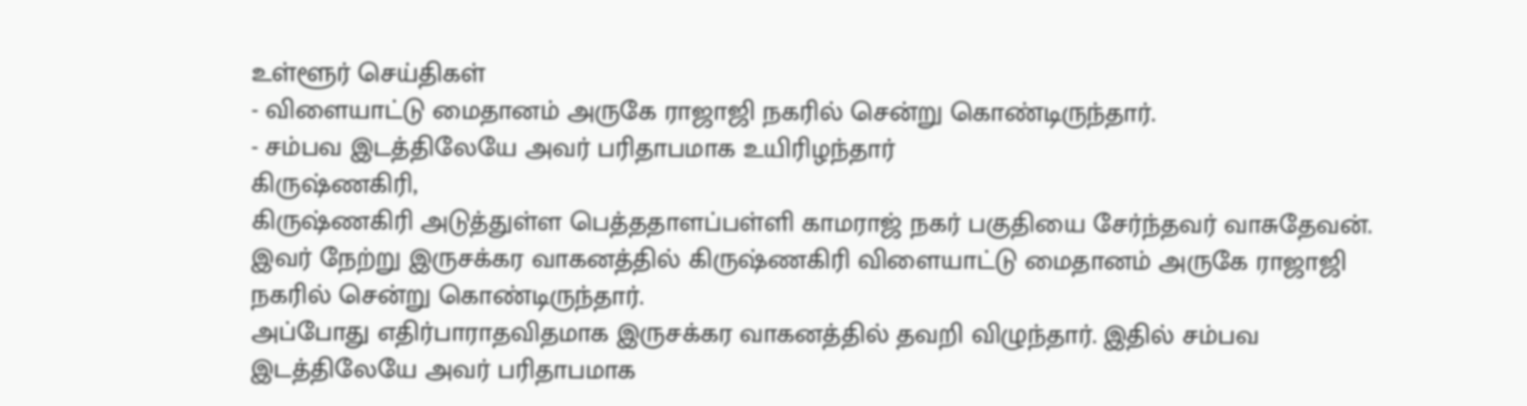உள்ளூர் செய்திகள்
- விளையாட்டு மைதானம் அருகே ராஜாஜி நகரில் சென்று கொண்டிருந்தார்.
- சம்பவ இடத்திலேயே அவர் பரிதாபமாக உயிரிழந்தார்
கிருஷ்ணகிரி,
கிருஷ்ணகிரி அடுத்துள்ள பெத்ததாளப்பள்ளி காமராஜ் நகர் பகுதியை சேர்ந்தவர் வாசுதேவன். இவர் நேற்று இருசக்கர வாகனத்தில் கிருஷ்ணகிரி விளையாட்டு மைதானம் அருகே ராஜாஜி நகரில் சென்று கொண்டிருந்தார்.
அப்போது எதிர்பாராதவிதமாக இருசக்கர வாகனத்தில் தவறி விழுந்தார். இதில் சம்பவ இடத்திலேயே அவர் பரிதாபமாக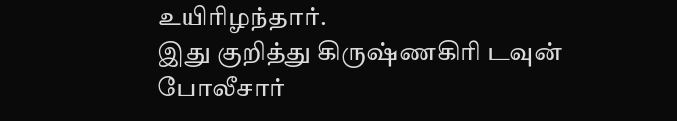உயிரிழந்தார்.
இது குறித்து கிருஷ்ணகிரி டவுன் போலீசார்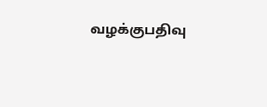வழக்குபதிவு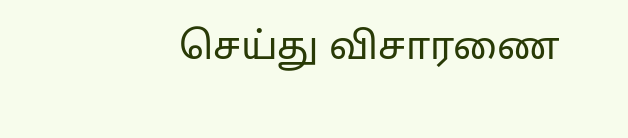செய்து விசாரணை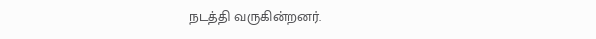நடத்தி வருகின்றனர்.